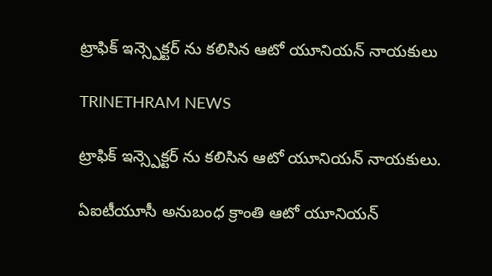ట్రాఫిక్ ఇన్స్పెక్టర్ ను కలిసిన ఆటో యూనియన్ నాయకులు

TRINETHRAM NEWS

ట్రాఫిక్ ఇన్స్పెక్టర్ ను కలిసిన ఆటో యూనియన్ నాయకులు.

ఏఐటీయూసీ అనుబంధ క్రాంతి ఆటో యూనియన్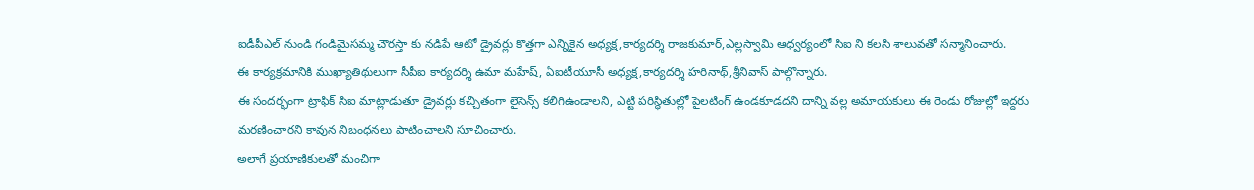ఐడీపీఎల్ నుండి గండిమైసమ్మ చౌరస్తా కు నడిపే ఆటో డ్రైవర్లు కొత్తగా ఎన్నికైన అధ్యక్ష,కార్యదర్శి రాజకుమార్,ఎల్లస్వామి ఆధ్వర్యంలో సిఐ ని కలసి శాలువతో సన్మానించారు.
ఈ కార్యక్రమానికి ముఖ్యాతిథులుగా సీపీఐ కార్యదర్శి ఉమా మహేష్, ఏఐటీయూసీ అధ్యక్ష,కార్యదర్శి హరినాథ్,శ్రీనివాస్ పాల్గొన్నారు.
ఈ సందర్భంగా ట్రాఫిక్ సిఐ మాట్లాడుతూ డ్రైవర్లు కచ్చితంగా లైసెన్స్ కలిగిఉండాలని, ఎట్టి పరిస్థితుల్లో పైలటింగ్ ఉండకూడదని దాన్ని వల్ల అమాయకులు ఈ రెండు రోజుల్లో ఇద్దరు మరణించారని కావున నిబంధనలు పాటించాలని సూచించారు.
అలాగే ప్రయాణికులతో మంచిగా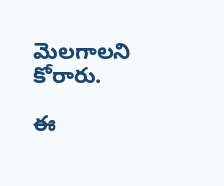మెలగాలని కోరారు.

ఈ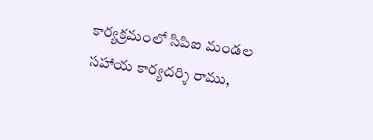కార్యక్రమంలో సిపిఐ మండల సహాయ కార్యదర్శి రాము,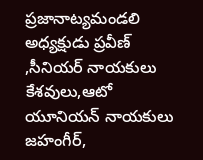ప్రజానాట్యమండలి అధ్యక్షుడు ప్రవీణ్ ,సీనియర్ నాయకులు కేశవులు,ఆటో యూనియన్ నాయకులు జహంగీర్,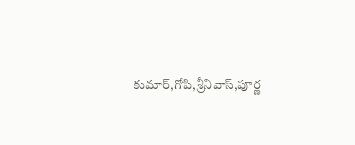కుమార్,గోపి,శ్రీనివాస్,పూర్ణ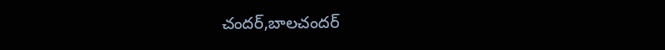చందర్,బాలచందర్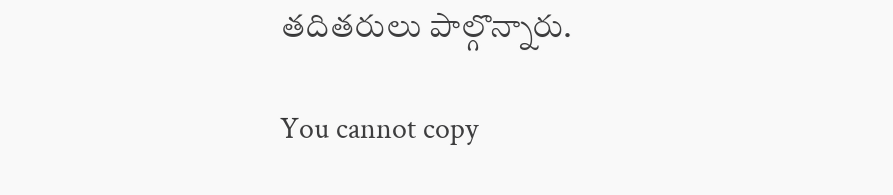తదితరులు పాల్గొన్నారు.

You cannot copy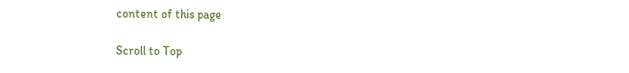content of this page

Scroll to Top